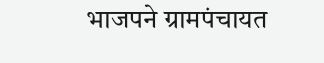भाजपने ग्रामपंचायत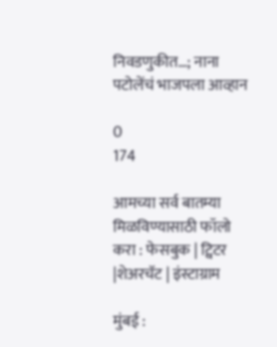निवडणुकीत…; नाना पटोलेंचं भाजपला आव्हान

0
174

आमच्या सर्व बातम्या मिळविण्यासाठी फॉलो करा : फेसबुक | ट्विटर |शेअरचॅट | इंस्टाग्राम

मुंबई :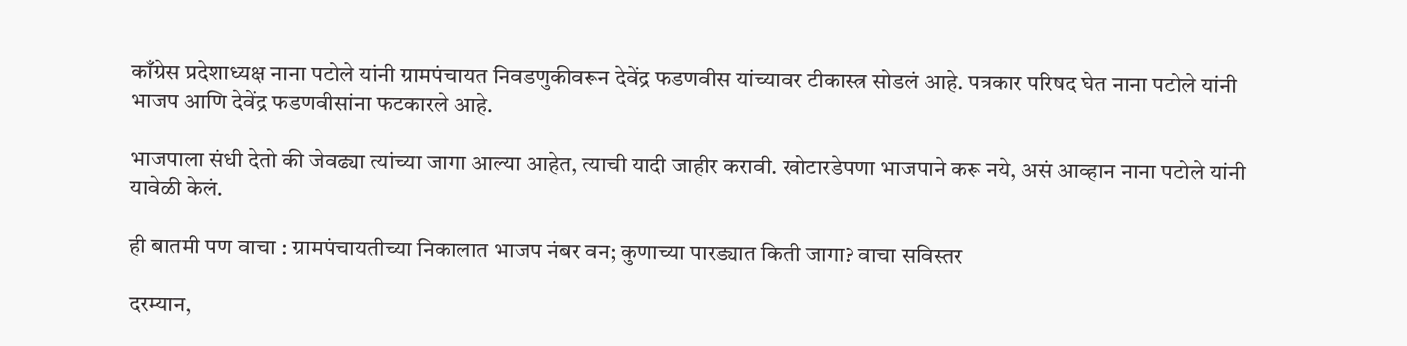काँग्रेस प्रदेशाध्यक्ष नाना पटोले यांनी ग्रामपंचायत निवडणुकीवरून देवेंद्र फडणवीस यांच्यावर टीकास्त्र सोडलं आहे. पत्रकार परिषद घेत नाना पटोले यांनी भाजप आणि देवेंद्र फडणवीसांना फटकारले आहे.

भाजपाला संधी देतो की जेवढ्या त्यांच्या जागा आल्या आहेत, त्याची यादी जाहीर करावी. खोटारडेपणा भाजपाने करू नये, असं आव्हान नाना पटोले यांनी यावेळी केलं.

ही बातमी पण वाचा : ग्रामपंचायतीच्या निकालात भाजप नंबर वन; कुणाच्या पारड्यात किती जागा? वाचा सविस्तर

दरम्यान,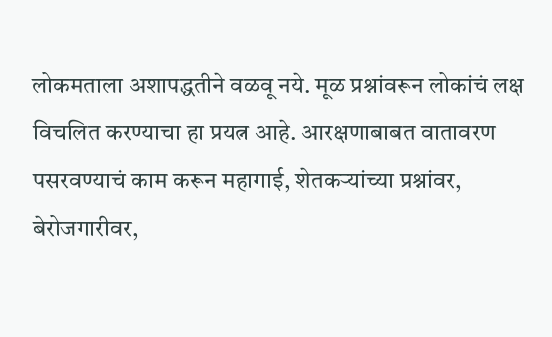लोकमताला अशापद्धतीने वळवू नये. मूळ प्रश्नांवरून लोकांचं लक्ष विचलित करण्याचा हा प्रयत्न आहे. आरक्षणाबाबत वातावरण पसरवण्याचं काम करून महागाई, शेतकऱ्यांच्या प्रश्नांवर, बेरोजगारीवर,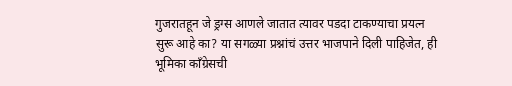गुजरातहून जे ड्रग्स आणले जातात त्यावर पडदा टाकण्याचा प्रयत्न सुरू आहे का? या सगळ्या प्रश्नांचं उत्तर भाजपाने दिली पाहिजेत, ही भूमिका काँग्रेसची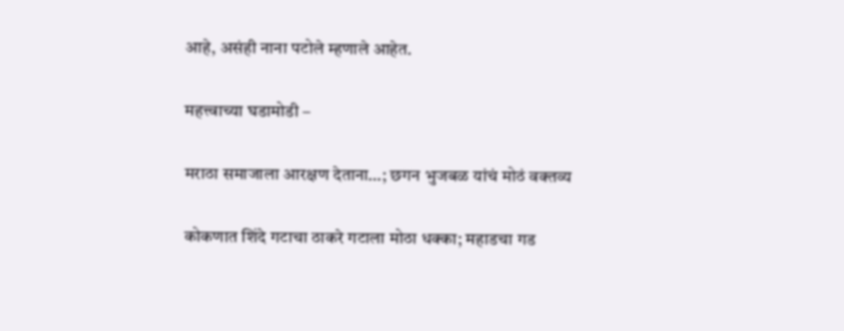आहे, असंही नाना पटोले म्हणाले आहेत.

महत्त्वाच्या घडामोडी –

मराठा समाजाला आरक्षण देताना…; छगन भुजबळ यांचं मोठं वक्तव्य

कोकणात शिंदे गटाचा ठाकरे गटाला मोठा धक्का; महाडचा गड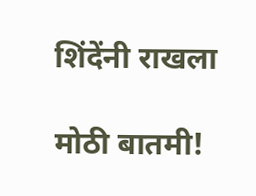शिंदेंनी राखला

मोठी बातमी!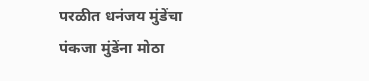परळीत धनंजय मुंडेंचा पंकजा मुंडेंना मोठा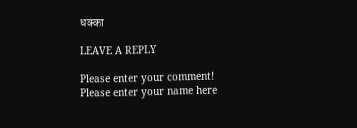धक्का

LEAVE A REPLY

Please enter your comment!
Please enter your name here